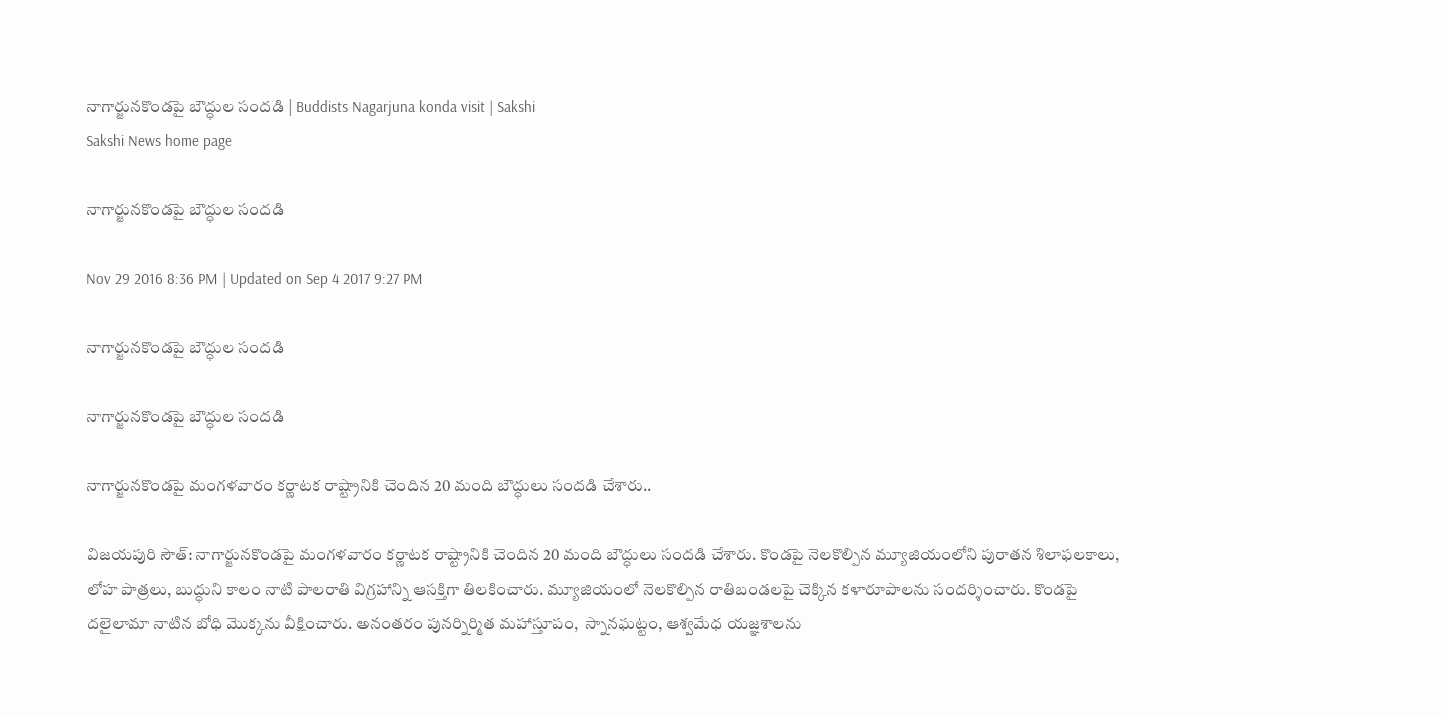నాగార్జునకొండపై బౌద్ధుల సందడి | Buddists Nagarjuna konda visit | Sakshi
Sakshi News home page

నాగార్జునకొండపై బౌద్ధుల సందడి

Nov 29 2016 8:36 PM | Updated on Sep 4 2017 9:27 PM

నాగార్జునకొండపై బౌద్ధుల సందడి

నాగార్జునకొండపై బౌద్ధుల సందడి

నాగార్జునకొండపై మంగళవారం కర్ణాటక రాష్ట్రానికి చెందిన 20 మంది బౌద్ధులు సందడి చేశారు..

విజయపురి సౌత్‌: నాగార్జునకొండపై మంగళవారం కర్ణాటక రాష్ట్రానికి చెందిన 20 మంది బౌద్ధులు సందడి చేశారు. కొండపై నెలకొల్పిన మ్యూజియంలోని పురాతన శిలాఫలకాలు, లోహ పాత్రలు, బుద్ధుని కాలం నాటి పాలరాతి విగ్రహాన్ని ఆసక్తిగా తిలకించారు. మ్యూజియంలో నెలకొల్పిన రాతిబండలపై చెక్కిన కళారూపాలను సందర్శించారు. కొండపై దలైలామా నాటిన బోధి మొక్కను వీక్షించారు. అనంతరం పునర్నిర్మిత మహాస్తూపం,  స్నానఘట్టం, ఆశ్వమేధ యజ్ఞశాలను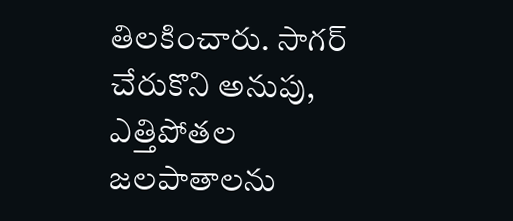తిలకించారు. సాగర్‌ చేరుకొని అనుపు, ఎత్తిపోతల జలపాతాలను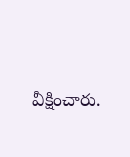వీక్షించారు.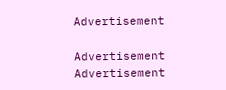Advertisement

Advertisement
Advertisement